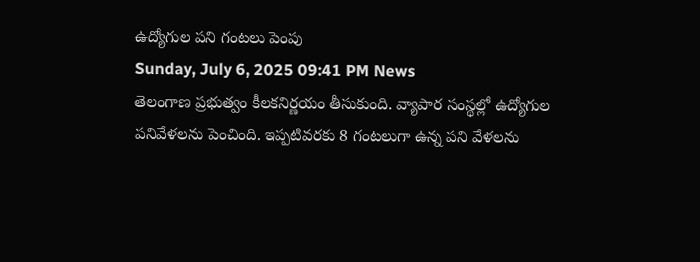ఉద్యోగుల పని గంటలు పెంపు
Sunday, July 6, 2025 09:41 PM News
తెలంగాణ ప్రభుత్వం కీలకనిర్ణయం తీసుకుంది. వ్యాపార సంస్థల్లో ఉద్యోగుల పనివేళలను పెంచింది. ఇప్పటివరకు 8 గంటలుగా ఉన్న పని వేళలను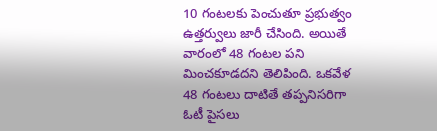10 గంటలకు పెంచుతూ ప్రభుత్వం ఉత్తర్వులు జారీ చేసింది. అయితే వారంలో 48 గంటల పని మించకూడదని తెలిపింది. ఒకవేళ 48 గంటలు దాటితే తప్పనిసరిగా ఓటీ పైసలు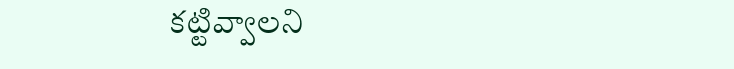కట్టివ్వాలని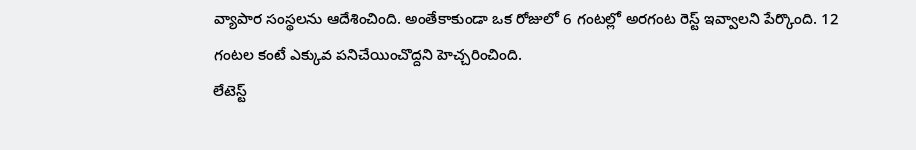వ్యాపార సంస్థలను ఆదేశించింది. అంతేకాకుండా ఒక రోజులో 6 గంటల్లో అరగంట రెస్ట్ ఇవ్వాలని పేర్కొంది. 12 గంటల కంటే ఎక్కువ పనిచేయించొద్దని హెచ్చరించింది.
లేటెస్ట్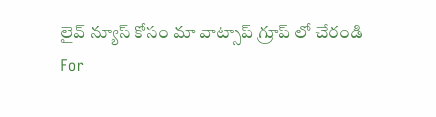లైవ్ న్యూస్ కోసం మా వాట్సాప్ గ్రూప్ లో చేరండి
For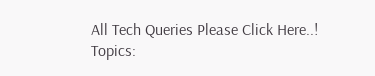All Tech Queries Please Click Here..!
Topics: